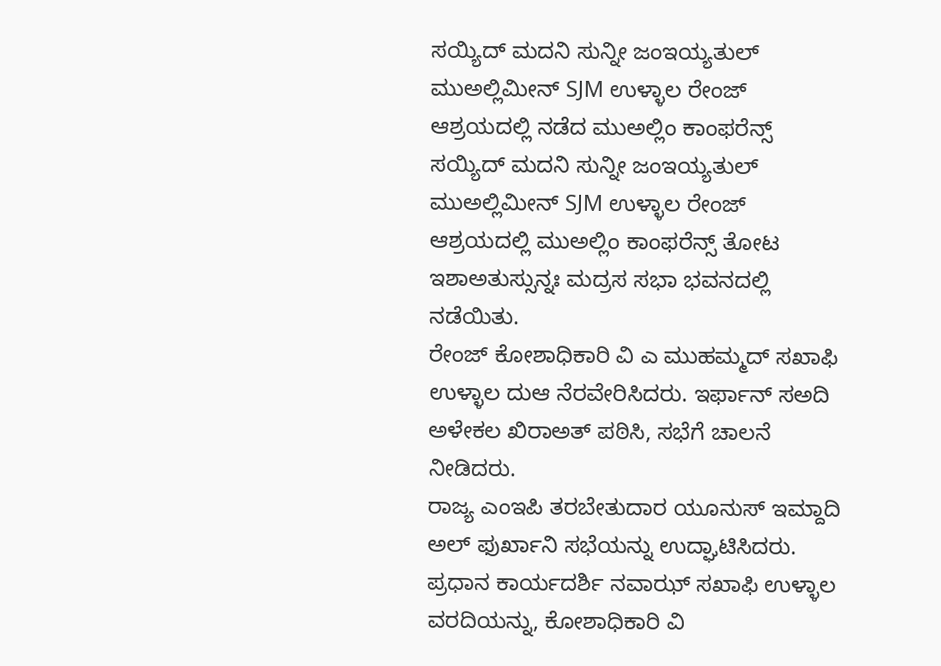ಸಯ್ಯಿದ್ ಮದನಿ ಸುನ್ನೀ ಜಂಇಯ್ಯತುಲ್ ಮುಅಲ್ಲಿಮೀನ್ SJM ಉಳ್ಳಾಲ ರೇಂಜ್ ಆಶ್ರಯದಲ್ಲಿ ನಡೆದ ಮುಅಲ್ಲಿಂ ಕಾಂಫರೆನ್ಸ್
ಸಯ್ಯಿದ್ ಮದನಿ ಸುನ್ನೀ ಜಂಇಯ್ಯತುಲ್ ಮುಅಲ್ಲಿಮೀನ್ SJM ಉಳ್ಳಾಲ ರೇಂಜ್ ಆಶ್ರಯದಲ್ಲಿ ಮುಅಲ್ಲಿಂ ಕಾಂಫರೆನ್ಸ್ ತೋಟ ಇಶಾಅತುಸ್ಸುನ್ನಃ ಮದ್ರಸ ಸಭಾ ಭವನದಲ್ಲಿ ನಡೆಯಿತು.
ರೇಂಜ್ ಕೋಶಾಧಿಕಾರಿ ವಿ ಎ ಮುಹಮ್ಮದ್ ಸಖಾಫಿ ಉಳ್ಳಾಲ ದುಆ ನೆರವೇರಿಸಿದರು. ಇರ್ಫಾನ್ ಸಅದಿ ಅಳೇಕಲ ಖಿರಾಅತ್ ಪಠಿಸಿ, ಸಭೆಗೆ ಚಾಲನೆ ನೀಡಿದರು.
ರಾಜ್ಯ ಎಂಇಪಿ ತರಬೇತುದಾರ ಯೂನುಸ್ ಇಮ್ದಾದಿ ಅಲ್ ಫುರ್ಖಾನಿ ಸಭೆಯನ್ನು ಉದ್ಘಾಟಿಸಿದರು. ಪ್ರಧಾನ ಕಾರ್ಯದರ್ಶಿ ನವಾಝ್ ಸಖಾಫಿ ಉಳ್ಳಾಲ ವರದಿಯನ್ನು, ಕೋಶಾಧಿಕಾರಿ ವಿ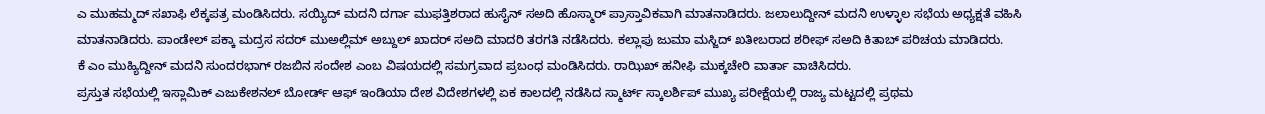ಎ ಮುಹಮ್ಮದ್ ಸಖಾಫಿ ಲೆಕ್ಕಪತ್ರ ಮಂಡಿಸಿದರು. ಸಯ್ಯಿದ್ ಮದನಿ ದರ್ಗಾ ಮುಫತ್ತಿಶರಾದ ಹುಸೈನ್ ಸಅದಿ ಹೊಸ್ಮಾರ್ ಪ್ರಾಸ್ತಾವಿಕವಾಗಿ ಮಾತನಾಡಿದರು. ಜಲಾಲುದ್ದೀನ್ ಮದನಿ ಉಳ್ಳಾಲ ಸಭೆಯ ಅಧ್ಯಕ್ಷತೆ ವಹಿಸಿ ಮಾತನಾಡಿದರು. ಪಾಂಡೇಲ್ ಪಕ್ಕಾ ಮದ್ರಸ ಸದರ್ ಮುಅಲ್ಲಿಮ್ ಅಬ್ದುಲ್ ಖಾದರ್ ಸಅದಿ ಮಾದರಿ ತರಗತಿ ನಡೆಸಿದರು. ಕಲ್ಲಾಪು ಜುಮಾ ಮಸ್ಜಿದ್ ಖತೀಬರಾದ ಶರೀಫ್ ಸಅದಿ ಕಿತಾಬ್ ಪರಿಚಯ ಮಾಡಿದರು.
ಕೆ ಎಂ ಮುಹ್ಯಿದ್ದೀನ್ ಮದನಿ ಸುಂದರಭಾಗ್ ರಜಬಿನ ಸಂದೇಶ ಎಂಬ ವಿಷಯದಲ್ಲಿ ಸಮಗ್ರವಾದ ಪ್ರಬಂಧ ಮಂಡಿಸಿದರು. ರಾಝಿಖ್ ಹನೀಫಿ ಮುಕ್ಕಚೇರಿ ವಾರ್ತಾ ವಾಚಿಸಿದರು.
ಪ್ರಸ್ತುತ ಸಭೆಯಲ್ಲಿ ಇಸ್ಲಾಮಿಕ್ ಎಜುಕೇಶನಲ್ ಬೋರ್ಡ್ ಆಫ್ ಇಂಡಿಯಾ ದೇಶ ವಿದೇಶಗಳಲ್ಲಿ ಏಕ ಕಾಲದಲ್ಲಿ ನಡೆಸಿದ ಸ್ಮಾರ್ಟ್ ಸ್ಕಾಲರ್ಶಿಪ್ ಮುಖ್ಯ ಪರೀಕ್ಷೆಯಲ್ಲಿ ರಾಜ್ಯ ಮಟ್ಟದಲ್ಲಿ ಪ್ರಥಮ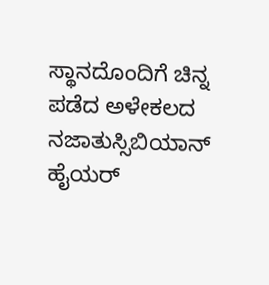ಸ್ಥಾನದೊಂದಿಗೆ ಚಿನ್ನ ಪಡೆದ ಅಳೇಕಲದ ನಜಾತುಸ್ಸಿಬಿಯಾನ್ ಹೈಯರ್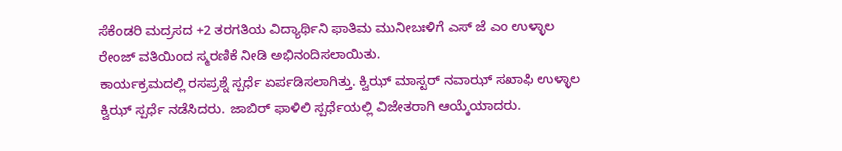ಸೆಕೆಂಡರಿ ಮದ್ರಸದ +2 ತರಗತಿಯ ವಿದ್ಯಾರ್ಥಿನಿ ಫಾತಿಮ ಮುನೀಬಃಳಿಗೆ ಎಸ್ ಜೆ ಎಂ ಉಳ್ಳಾಲ ರೇಂಜ್ ವತಿಯಿಂದ ಸ್ಮರಣಿಕೆ ನೀಡಿ ಅಭಿನಂದಿಸಲಾಯಿತು.
ಕಾರ್ಯಕ್ರಮದಲ್ಲಿ ರಸಪ್ರಶ್ನೆ ಸ್ಪರ್ಧೆ ಏರ್ಪಡಿಸಲಾಗಿತ್ತು. ಕ್ವಿಝ್ ಮಾಸ್ಟರ್ ನವಾಝ್ ಸಖಾಫಿ ಉಳ್ಳಾಲ ಕ್ವಿಝ್ ಸ್ಪರ್ಧೆ ನಡೆಸಿದರು. ಜಾಬಿರ್ ಫಾಳಿಲಿ ಸ್ಪರ್ಧೆಯಲ್ಲಿ ವಿಜೇತರಾಗಿ ಆಯ್ಕೆಯಾದರು.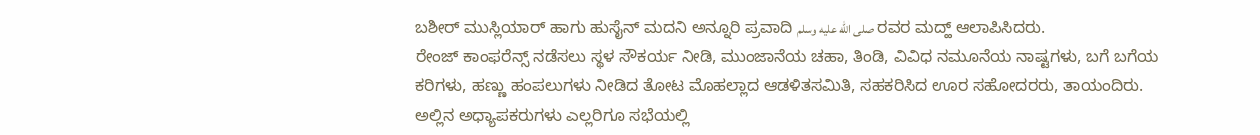ಬಶೀರ್ ಮುಸ್ಲಿಯಾರ್ ಹಾಗು ಹುಸೈನ್ ಮದನಿ ಅನ್ನೂರಿ ಪ್ರವಾದಿ صلى الله عليه وسلم ರವರ ಮದ್ಹ್ ಆಲಾಪಿಸಿದರು.
ರೇಂಜ್ ಕಾಂಫರೆನ್ಸ್ ನಡೆಸಲು ಸ್ಥಳ ಸೌಕರ್ಯ ನೀಡಿ, ಮುಂಜಾನೆಯ ಚಹಾ, ತಿಂಡಿ, ವಿವಿಧ ನಮೂನೆಯ ನಾಷ್ಟಗಳು, ಬಗೆ ಬಗೆಯ ಕರಿಗಳು, ಹಣ್ಣು ಹಂಪಲುಗಳು ನೀಡಿದ ತೋಟ ಮೊಹಲ್ಲಾದ ಆಡಳಿತಸಮಿತಿ, ಸಹಕರಿಸಿದ ಊರ ಸಹೋದರರು, ತಾಯಂದಿರು. ಅಲ್ಲಿನ ಅಧ್ಯಾಪಕರುಗಳು ಎಲ್ಲರಿಗೂ ಸಭೆಯಲ್ಲಿ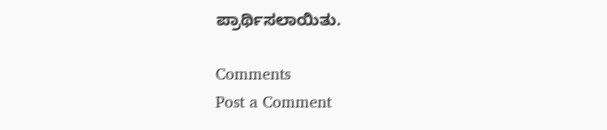ಪ್ರಾರ್ಥಿಸಲಾಯಿತು.

Comments
Post a Comment